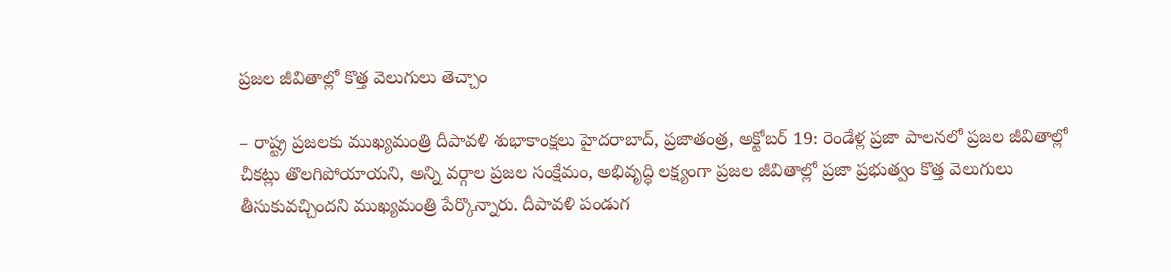ప్రజల జీవితాల్లో కొత్త వెలుగులు తెచ్చాం

– రాష్ట్ర ప్రజలకు ముఖ్యమంత్రి దీపావళి శుభాకాంక్షలు హైదరాబాద్, ప్రజాతంత్ర, అక్టోబర్ 19: రెండేళ్ల ప్రజా పాలనలో ప్రజల జీవితాల్లో చీకట్లు తొలగిపోయాయని, అన్ని వర్గాల ప్రజల సంక్షేమం, అభివృద్ధి లక్ష్యంగా ప్రజల జీవితాల్లో ప్రజా ప్రభుత్వం కొత్త వెలుగులు తీసుకువచ్చిందని ముఖ్యమంత్రి పేర్కొన్నారు. దీపావళి పండుగ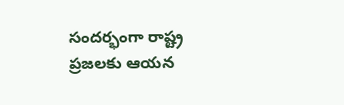సందర్భంగా రాష్ట్ర ప్రజలకు ఆయన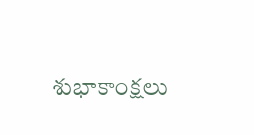శుభాకాంక్షలు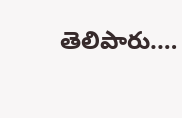తెలిపారు.…